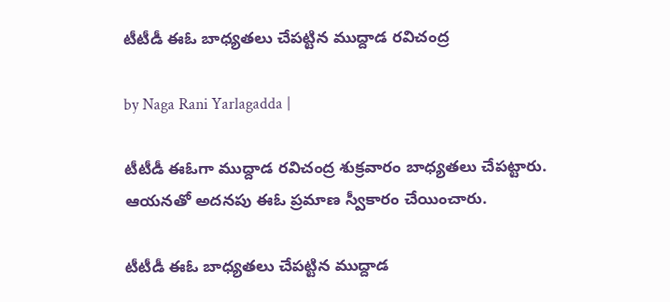టీటీడీ ఈఓ బాధ్యతలు చేపట్టిన ముద్దాడ రవిచంద్ర

by Naga Rani Yarlagadda |

టీటీడీ ఈఓగా ముద్దాడ రవిచంద్ర శుక్రవారం బాధ్యతలు చేపట్టారు. ఆయనతో అదనపు ఈఓ ప్రమాణ స్వీకారం చేయించారు.

టీటీడీ ఈఓ బాధ్యతలు చేపట్టిన ముద్దాడ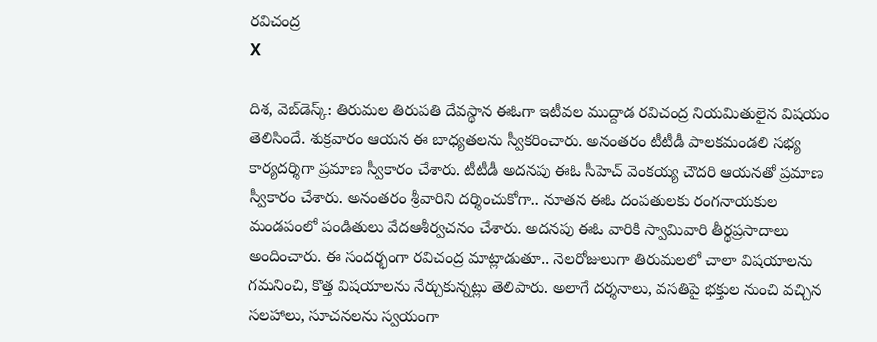రవిచంద్ర
X

దిశ, వెబ్‌డెస్క్: తిరుమల తిరుపతి దేవస్థాన ఈఓగా ఇటీవల ముద్దాడ రవిచంద్ర నియమితులైన విషయం తెలిసిందే. శుక్రవారం ఆయన ఈ బాధ్యతలను స్వీకరించారు. అనంతరం టీటీడీ పాలకమండలి సభ్య కార్యదర్శిగా ప్రమాణ స్వీకారం చేశారు. టీటీడీ అదనపు ఈఓ సీహెచ్ వెంకయ్య చౌదరి ఆయనతో ప్రమాణ స్వీకారం చేశారు. అనంతరం శ్రీవారిని దర్శించుకోగా.. నూతన ఈఓ దంపతులకు రంగనాయకుల మండపంలో పండితులు వేదఆశీర్వచనం చేశారు. అదనపు ఈఓ వారికి స్వామివారి తీర్థప్రసాదాలు అందించారు. ఈ సందర్భంగా రవిచంద్ర మాట్లాడుతూ.. నెలరోజులుగా తిరుమలలో చాలా విషయాలను గమనించి, కొత్త విషయాలను నేర్చుకున్నట్లు తెలిపారు. అలాగే దర్శనాలు, వసతిపై భక్తుల నుంచి వచ్చిన సలహాలు, సూచనలను స్వయంగా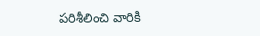పరిశీలించి వారికి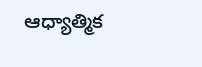ఆధ్యాత్మిక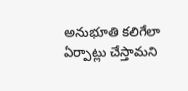అనుభూతి కలిగేలా ఏర్పాట్లు చేస్తామని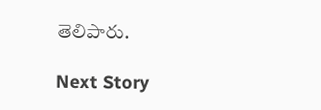తెలిపారు.

Next Story